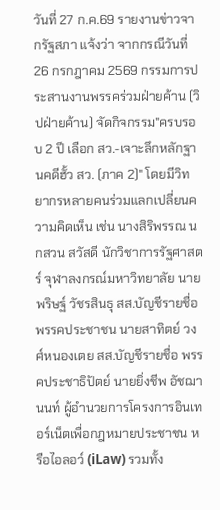วันที่ 27 ก.ค.69 รายงานข่าวจากรัฐสภา แจ้งว่า จากกรณีวันที่ 26 กรกฎาคม 2569 กรรมการประสานงานพรรคร่วมฝ่ายค้าน (วิปฝ่ายค้าน) จัดกิจกรรม"ครบรอบ 2 ปี เลือก สว.-เจาะลึกหลักฐานคดีฮั้ว สว. (ภาค 2)" โดยมีวิทยากรหลายคนร่วมแลกเปลี่ยนความคิดเห็น เช่น นางสิริพรรณ นกสวน สวัสดี นักวิชาการรัฐศาสตร์ จุฬาลงกรณ์มหาวิทยาลัย นายพริษฐ์ วัชรสินธุ สส.บัญชีรายชื่อ พรรคประชาชน นายสาทิตย์ วงศ์หนองเตย สส.บัญชีรายชื่อ พรรคประชาธิปัตย์ นายยิ่งชีพ อัชฌานนท์ ผู้อำนวยการโครงการอินเทอร์เน็ตเพื่อกฎหมายประชาชน หรือไอลอว์ (iLaw) รวมทั้ง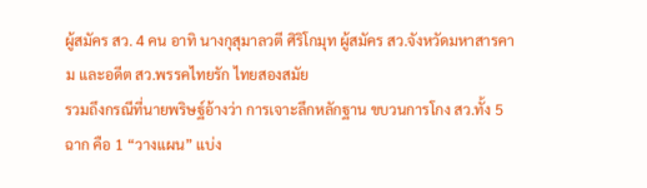ผู้สมัคร สว. 4 คน อาทิ นางกุสุมาลวตี ศิริโกมุท ผู้สมัคร สว.จังหวัดมหาสารคาม เเละอดีต สว.พรรคไทยรัก ไทยสองสมัย
รวมถึงกรณีที่นายพริษฐ์อ้างว่า การเจาะลึกหลักฐาน ขบวนการโกง สว.ทั้ง 5 ฉาก คือ 1 “วางแผน” แบ่ง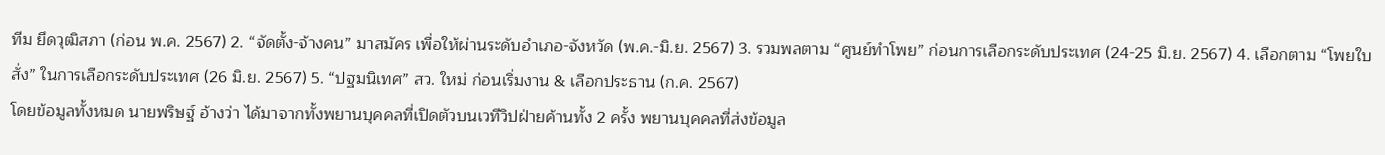ทีม ยึดวุฒิสภา (ก่อน พ.ค. 2567) 2. “จัดตั้ง-จ้างคน” มาสมัคร เพื่อให้ผ่านระดับอำเภอ-จังหวัด (พ.ค.-มิ.ย. 2567) 3. รวมพลตาม “ศูนย์ทำโพย” ก่อนการเลือกระดับประเทศ (24-25 มิ.ย. 2567) 4. เลือกตาม “โพยใบสั่ง” ในการเลือกระดับประเทศ (26 มิ.ย. 2567) 5. “ปฐมนิเทศ” สว. ใหม่ ก่อนเริ่มงาน & เลือกประธาน (ก.ค. 2567)
โดยข้อมูลทั้งหมด นายพริษฐ์ อ้างว่า ได้มาจากทั้งพยานบุคคลที่เปิดตัวบนเวทีวิปฝ่ายค้านทั้ง 2 ครั้ง พยานบุคคลที่ส่งข้อมูล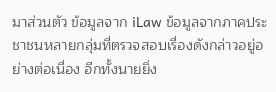มาส่วนตัว ข้อมูลจาก iLaw ข้อมูลจากภาคประชาชนหลายกลุ่มที่ตรวจสอบเรื่องดังกล่าวอยู่อย่างต่อเนื่อง อีกทั้งนายยิ่ง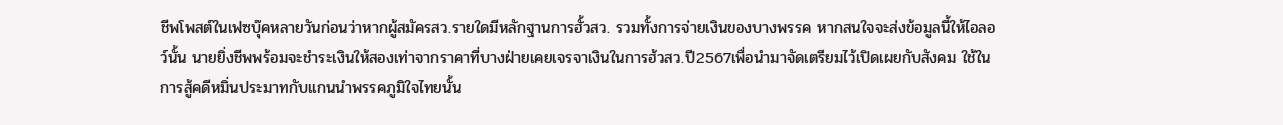ชีพโพสต์ในเฟซบุ๊คหลายวันก่อนว่าหากผู้สมัครสว.รายใดมีหลักฐานการฮั้วสว. รวมทั้งการจ่ายเงินของบางพรรค หากสนใจจะส่งข้อมูลนี้ให้ไอลอว์นั้น นายยิ่งชีพพร้อมจะชำระเงินให้สองเท่าจากราคาที่บางฝ่ายเคยเจรจาเงินในการฮ้วสว.ปี2567เพื่อนำมาจัดเตรียมไว้เปิดเผยกับสังคม ใช้ในการสู้คดีหมิ่นประมาทกับเเกนนำพรรคภูมิใจไทยนั้น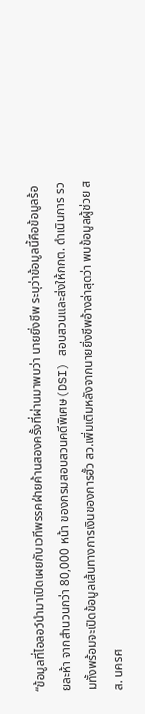“ข้อมูลที่ไอลอว์นำมาเปิดเผยกับเวทีพรรคฝ่ายค้านสองครั้งที่ผ่านมาพบว่า นายยิ่งชีพ ระบุว่าข้อมูลนี้คือข้อมูลร้อยละห้า จากสำนวนกว่า 80,000 หน้า ของกรมสอบสวนคดีพิเศษ(DSI) สอบสวนและส่งให้กกต. ดำเนินการ รวมทั้งพร้อมจะเปิดข้อมูลเส้นทางการเงินของการฮั้ว สว.เพิ่มเติมหลังจากนายยิ่งชีพอ้างล่าสุดว่า พบข้อมูลผู้ช่วย สส. นครศ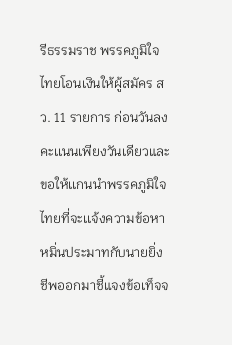รีธรรมราช พรรคภูมิใจไทยโอนเงินให้ผู้สมัคร สว. 11 รายการ ก่อนวันลงคะเเนนเพียงวันเดียวและขอให้เเกนนำพรรคภูมิใจไทยที่จะเเจ้งความข้อหาหมิ่นประมาทกับนายยิ่งชีพออกมาชี้แจงข้อเท็จจ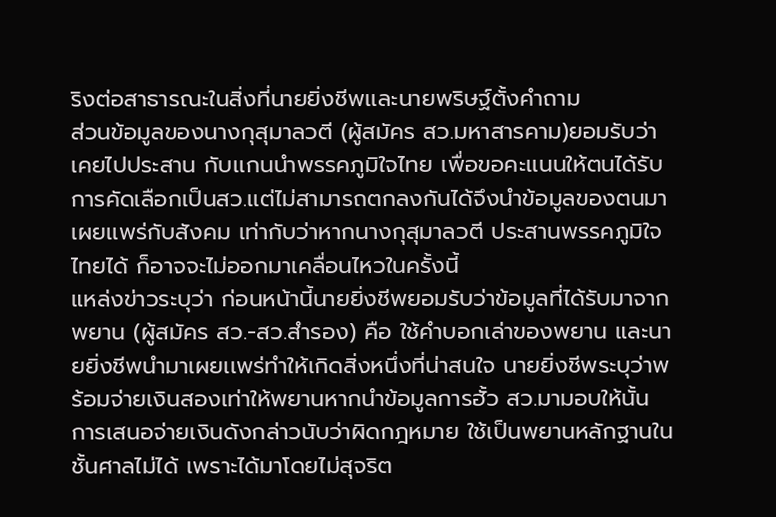ริงต่อสาธารณะในสิ่งที่นายยิ่งชีพเเละนายพริษฐ์ตั้งคำถาม
ส่วนข้อมูลของนางกุสุมาลวตี (ผู้สมัคร สว.มหาสารคาม)ยอมรับว่าเคยไปประสาน กับเเกนนำพรรคภูมิใจไทย เพื่อขอคะเเนนให้ตนได้รับการคัดเลือกเป็นสว.เเต่ไม่สามารถตกลงกันได้จึงนำข้อมูลของตนมาเผยเเพร่กับสังคม เท่ากับว่าหากนางกุสุมาลวตี ประสานพรรคภูมิใจไทยได้ ก็อาจจะไม่ออกมาเคลื่อนไหวในครั้งนี้
แหล่งข่าวระบุว่า ก่อนหน้านี้นายยิ่งชีพยอมรับว่าข้อมูลที่ได้รับมาจากพยาน (ผู้สมัคร สว.-สว.สำรอง) คือ ใช้คำบอกเล่าของพยาน และนายยิ่งชีพนำมาเผยเเพร่ทำให้เกิดสิ่งหนึ่งที่น่าสนใจ นายยิ่งชีพระบุว่าพร้อมจ่ายเงินสองเท่าให้พยานหากนำข้อมูลการฮั้ว สว.มามอบให้นั้น การเสนอจ่ายเงินดังกล่าวนับว่าผิดกฎหมาย ใช้เป็นพยานหลักฐานในชั้นศาลไม่ได้ เพราะได้มาโดยไม่สุจริต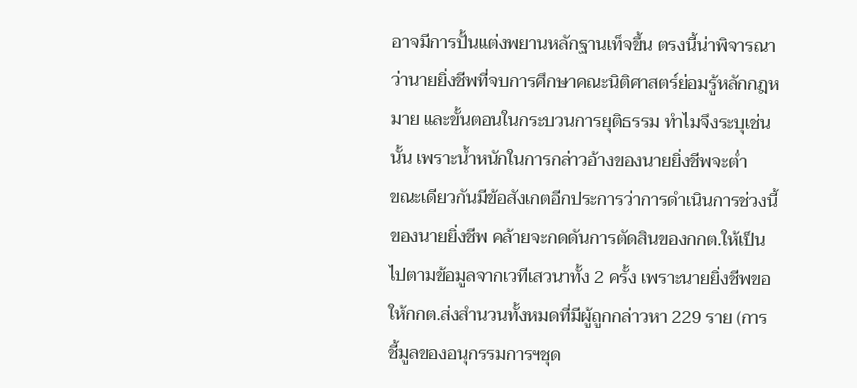อาจมีการปั้นแต่งพยานหลักฐานเท็จขึ้น ตรงนี้น่าพิจารณาว่านายยิ่งชีพที่จบการศึกษาคณะนิติศาสตร์ย่อมรู้หลักกฎหมาย และขั้นตอนในกระบวนการยุติธรรม ทำไมจึงระบุเช่นนั้น เพราะน้ำหนักในการกล่าวอ้างของนายยิ่งชีพจะต่ำ
ขณะเดียวกันมีข้อสังเกตอีกประการว่าการดำเนินการช่วงนี้ของนายยิ่งชีพ คล้ายจะกดดันการตัดสินของกกต.ให้เป็นไปตามข้อมูลจากเวทีเสวนาทั้ง 2 ครั้ง เพราะนายยิ่งชีพขอให้กกต.ส่งสำนวนทั้งหมดที่มีผู้ถูกกล่าวหา 229 ราย (การชี้มูลของอนุกรรมการฯชุด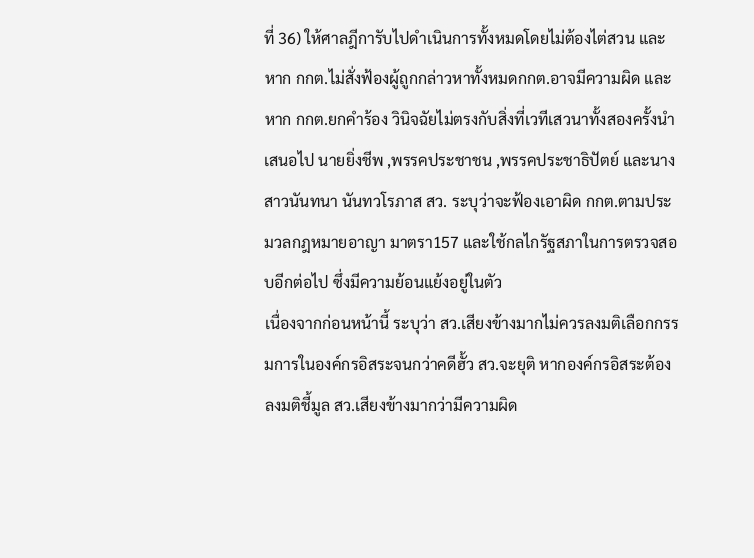ที่ 36) ให้ศาลฎีการับไปดำเนินการทั้งหมดโดยไม่ต้องไต่สวน และหาก กกต.ไม่สั่งฟ้องผู้ถูกกล่าวหาทั้งหมดกกต.อาจมีความผิด และหาก กกต.ยกคำร้อง วินิจฉัยไม่ตรงกับสิ่งที่เวทีเสวนาทั้งสองครั้งนำเสนอไป นายยิ่งชีพ ,พรรคประชาชน ,พรรคประชาธิปัตย์ และนางสาวนันทนา นันทวโรภาส สว. ระบุว่าจะฟ้องเอาผิด กกต.ตามประมวลกฎหมายอาญา มาตรา157 และใช้กลไกรัฐสภาในการตรวจสอบอีกต่อไป ซึ่งมีความย้อนแย้งอยู่ในตัว
เนื่องจากก่อนหน้านี้ ระบุว่า สว.เสียงข้างมากไม่ควรลงมติเลือกกรรมการในองค์กรอิสระจนกว่าคดีฮั้ว สว.จะยุติ หากองค์กรอิสระต้องลงมติชี้มูล สว.เสียงข้างมากว่ามีความผิด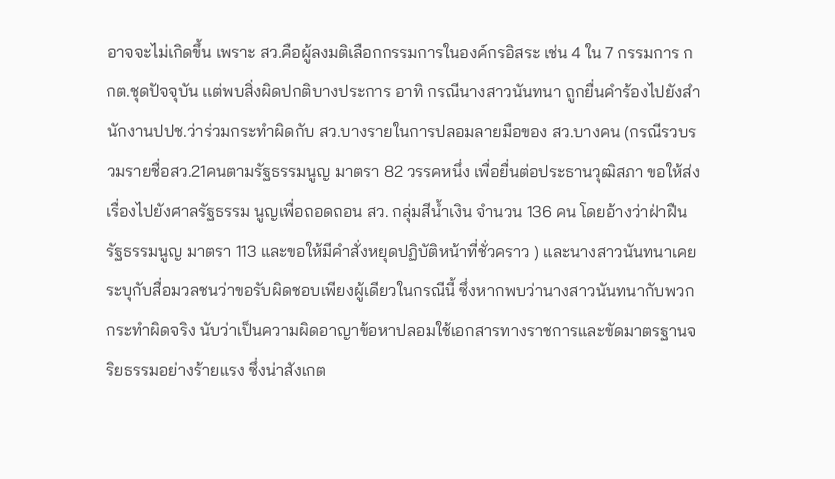อาจจะไม่เกิดขึ้น เพราะ สว.คือผู้ลงมติเลือกกรรมการในองค์กรอิสระ เช่น 4 ใน 7 กรรมการ กกต.ชุดปัจจุบัน เเต่พบสิ่งผิดปกติบางประการ อาทิ กรณีนางสาวนันทนา ถูกยื่นคำร้องไปยังสำนักงานปปช.ว่าร่วมกระทำผิดกับ สว.บางรายในการปลอมลายมือของ สว.บางคน (กรณีรวบรวมรายชื่อสว.21คนตามรัฐธรรมนูญ มาตรา 82 วรรคหนึ่ง เพื่อยื่นต่อประธานวุฒิสภา ขอให้ส่งเรื่องไปยังศาลรัฐธรรม นูญเพื่อถอดถอน สว. กลุ่มสีน้ำเงิน จำนวน 136 คน โดยอ้างว่าฝ่าฝืนรัฐธรรมนูญ มาตรา 113 และขอให้มีคำสั่งหยุดปฏิบัติหน้าที่ชั่วคราว ) และนางสาวนันทนาเคยระบุกับสื่อมวลชนว่าขอรับผิดชอบเพียงผู้เดียวในกรณีนี้ ซึ่งหากพบว่านางสาวนันทนากับพวกกระทำผิดจริง นับว่าเป็นความผิดอาญาข้อหาปลอมใช้เอกสารทางราชการและขัดมาตรฐานจริยธรรมอย่างร้ายแรง ซึ่งน่าสังเกต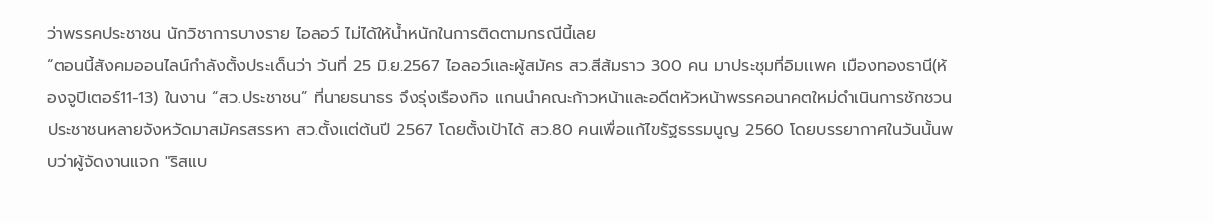ว่าพรรคประชาชน นักวิชาการบางราย ไอลอว์ ไม่ได้ให้น้ำหนักในการติดตามกรณีนี้เลย
“ตอนนี้สังคมออนไลน์กำลังตั้งประเด็นว่า วันที่ 25 มิ.ย.2567 ไอลอว์เเละผู้สมัคร สว.สีส้มราว 300 คน มาประชุมที่อิมเเพค เมืองทองธานี(ห้องจูปิเตอร์11-13) ในงาน “สว.ประชาชน” ที่นายธนาธร จึงรุ่งเรืองกิจ แกนนำคณะก้าวหน้าและอดีตหัวหน้าพรรคอนาคตใหม่ดำเนินการชักชวนประชาชนหลายจังหวัดมาสมัครสรรหา สว.ตั้งเเต่ต้นปี 2567 โดยตั้งเป้าได้ สว.80 คนเพื่อเเก้ไขรัฐธรรมนูญ 2560 โดยบรรยากาศในวันนั้นพบว่าผู้จัดงานแจก "ริสแบ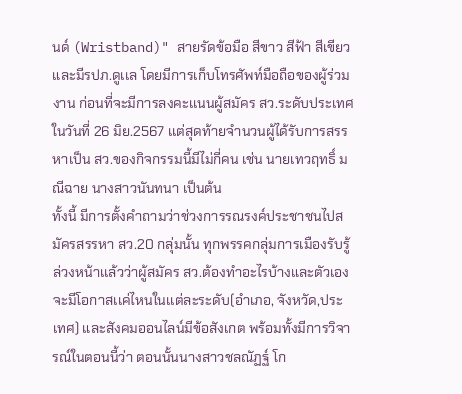นด์ (Wristband)" สายรัดข้อมือ สีขาว สีฟ้า สีเขียว และมีรปภ.ดูเเล โดยมีการเก็บโทรศัพท์มือถือของผู้ร่วมงาน ก่อนที่จะมีการลงคะเเนนผู้สมัคร สว.ระดับประเทศในวันที่ 26 มิย.2567 เเต่สุดท้ายจำนวนผู้ได้รับการสรรหาเป็น สว.ของกิจกรรมนี้มีไม่กี่คน เช่น นายเทวฤทธิ์ มณีฉาย นางสาวนันทนา เป็นต้น
ทั้งนี้ มีการตั้งคำถามว่าช่วงการรณรงค์ประชาชนไปสมัครสรรหา สว.20 กลุ่มนั้น ทุกพรรคกลุ่มการเมืองรับรู้ล่วงหน้าเเล้วว่าผู้สมัคร สว.ต้องทำอะไรบ้างและตัวเองจะมีโอกาสเเค่ไหนในเเต่ละระดับ(อำเภอ, จังหวัด,ประเทศ) และสังคมออนไลน์มีข้อสังเกต พร้อมทั้งมีการวิจารณ์ในตอนนี้ว่า ตอนนั้นนางสาวชลณัฏฐ์ โก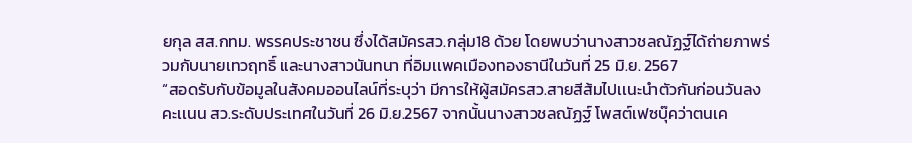ยกุล สส.กทม. พรรคประชาชน ซึ่งได้สมัครสว.กลุ่ม18 ด้วย โดยพบว่านางสาวชลณัฏฐ์ได้ถ่ายภาพร่วมกับนายเทวฤทธิ์ และนางสาวนันทนา ที่อิมเเพคเมืองทองธานีในวันที่ 25 มิ.ย. 2567
“สอดรับกับข้อมูลในสังคมออนไลน์ที่ระบุว่า มีการให้ผู้สมัครสว.สายสีส้มไปเเนะนำตัวกันก่อนวันลงคะเเนน สว.ระดับประเทศในวันที่ 26 มิ.ย.2567 จากนั้นนางสาวชลณัฏฐ์ โพสต์เฟซบุ๊คว่าตนเค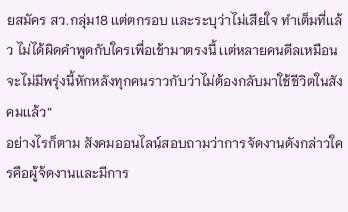ยสมัคร สว.กลุ่ม18 เเต่ตกรอบ เเละระบุว่าไม่เสียใจ ทำเต็มที่เเล้ว ไม่ได้ผิดคำพูดกับใครเพื่อเข้ามาตรงนี้ เเต่หลายคนดีลเหมือนจะไม่มีพรุ่งนี้หักหลังทุกคนราวกับว่าไม่ต้องกลับมาใช้ชีวิตในสังคมเเล้ว”
อย่างไรก็ตาม สังคมออนไลน์สอบถามว่าการจัดงานดังกล่าวใครคือผู้จ้ดงานเเละมีการ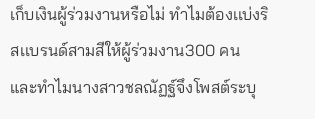เก็บเงินผู้ร่วมงานหรือไม่ ทำไมต้องเเบ่งริสเเบรนด์สามสีให้ผู้ร่วมงาน300 คน และทำไมนางสาวชลณัฏฐ์จึงโพสต์ระบุ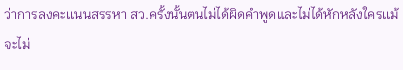ว่าการลงคะเเนนสรรหา สว.ครั้งนั้นตนไม่ได้ผิดคำพูดและไม่ได้หักหลังใครเเม้จะไม่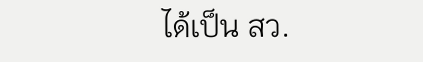ได้เป็น สว.